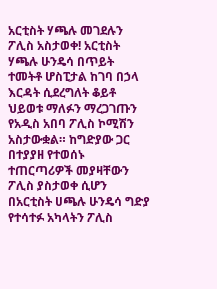አርቲስት ሃጫሉ መገደሉን ፖሊስ አስታወቀ! አርቲስት ሃጫሉ ሁንዴሳ በጥይት ተመትቶ ሆስፒታል ከገባ በኃላ እርዳት ሲደረግለት ቆይቶ ህይወቱ ማለፉን ማረጋገጡን የአዲስ አበባ ፖሊስ ኮሚሽን አስታውቋል። ከግድያው ጋር በተያያዘ የተወሰኑ ተጠርጣሪዎች መያዛቸውን ፖሊስ ያስታወቀ ሲሆን በአርቲስት ሀጫሉ ሁንዴሳ ግድያ የተሳተፉ አካላትን ፖሊስ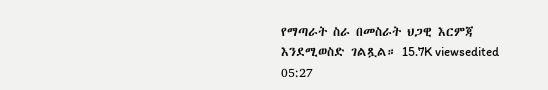የማጣራት ስራ በመስራት ህጋዊ እርምጃ እንደሚወስድ ገልጿል። 15.7K viewsedited 05:27